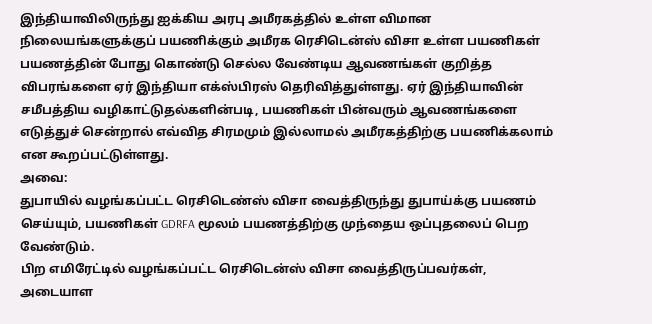இந்தியாவிலிருந்து ஐக்கிய அரபு அமீரகத்தில் உள்ள விமான நிலையங்களுக்குப் பயணிக்கும் அமீரக ரெசிடென்ஸ் விசா உள்ள பயணிகள் பயணத்தின் போது கொண்டு செல்ல வேண்டிய ஆவணங்கள் குறித்த விபரங்களை ஏர் இந்தியா எக்ஸ்பிரஸ் தெரிவித்துள்ளது. ஏர் இந்தியாவின் சமீபத்திய வழிகாட்டுதல்களின்படி, பயணிகள் பின்வரும் ஆவணங்களை எடுத்துச் சென்றால் எவ்வித சிரமமும் இல்லாமல் அமீரகத்திற்கு பயணிக்கலாம் என கூறப்பட்டுள்ளது.
அவை:
துபாயில் வழங்கப்பட்ட ரெசிடெண்ஸ் விசா வைத்திருந்து துபாய்க்கு பயணம் செய்யும், பயணிகள் GDRFA மூலம் பயணத்திற்கு முந்தைய ஒப்புதலைப் பெற வேண்டும்.
பிற எமிரேட்டில் வழங்கப்பட்ட ரெசிடென்ஸ் விசா வைத்திருப்பவர்கள், அடையாள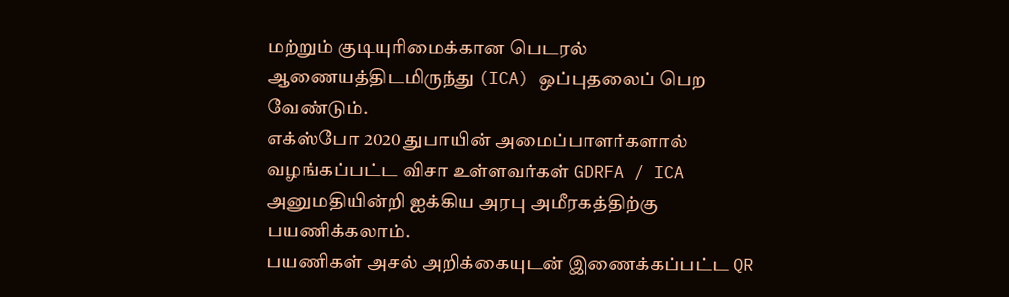மற்றும் குடியுரிமைக்கான பெடரல் ஆணையத்திடமிருந்து (ICA) ஒப்புதலைப் பெற வேண்டும்.
எக்ஸ்போ 2020 துபாயின் அமைப்பாளர்களால் வழங்கப்பட்ட விசா உள்ளவர்கள் GDRFA / ICA அனுமதியின்றி ஐக்கிய அரபு அமீரகத்திற்கு பயணிக்கலாம்.
பயணிகள் அசல் அறிக்கையுடன் இணைக்கப்பட்ட QR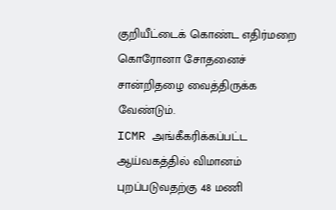குறியீட்டைக் கொண்ட எதிர்மறை கொரோனா சோதனைச் சான்றிதழை வைத்திருக்க வேண்டும்.
ICMR அங்கீகரிக்கப்பட்ட ஆய்வகத்தில் விமானம் புறப்படுவதற்கு 48 மணி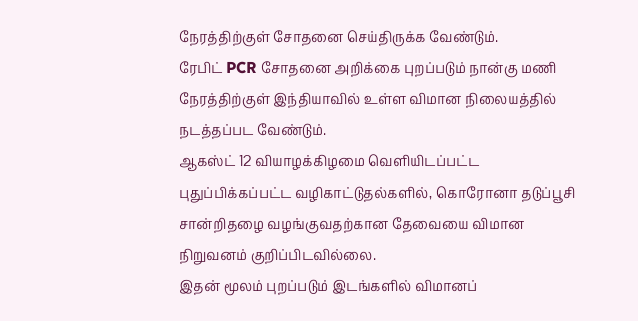நேரத்திற்குள் சோதனை செய்திருக்க வேண்டும்.
ரேபிட் PCR சோதனை அறிக்கை புறப்படும் நான்கு மணி நேரத்திற்குள் இந்தியாவில் உள்ள விமான நிலையத்தில் நடத்தப்பட வேண்டும்.
ஆகஸ்ட் 12 வியாழக்கிழமை வெளியிடப்பட்ட புதுப்பிக்கப்பட்ட வழிகாட்டுதல்களில், கொரோனா தடுப்பூசி சான்றிதழை வழங்குவதற்கான தேவையை விமான நிறுவனம் குறிப்பிடவில்லை.
இதன் மூலம் புறப்படும் இடங்களில் விமானப்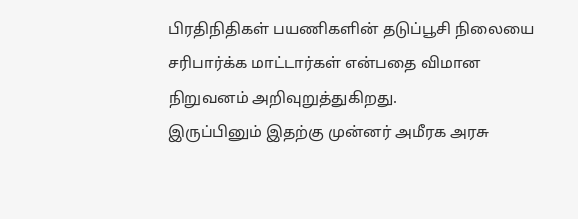பிரதிநிதிகள் பயணிகளின் தடுப்பூசி நிலையை சரிபார்க்க மாட்டார்கள் என்பதை விமான நிறுவனம் அறிவுறுத்துகிறது.
இருப்பினும் இதற்கு முன்னர் அமீரக அரசு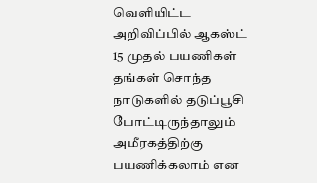வெளியிட்ட அறிவிப்பில் ஆகஸ்ட் 15 முதல் பயணிகள் தங்கள் சொந்த நாடுகளில் தடுப்பூசி போட்டிருந்தாலும் அமீரகத்திற்கு பயணிக்கலாம் என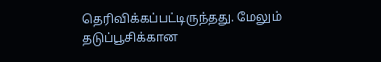தெரிவிக்கப்பட்டிருந்தது. மேலும் தடுப்பூசிக்கான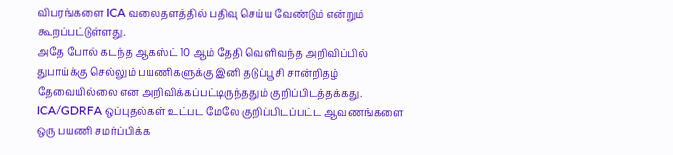விபரங்களை ICA வலைதளத்தில் பதிவு செய்ய வேண்டும் என்றும் கூறப்பட்டுள்ளது.
அதே போல் கடந்த ஆகஸ்ட் 10 ஆம் தேதி வெளிவந்த அறிவிப்பில் துபாய்க்கு செல்லும் பயணிகளுக்கு இனி தடுப்பூசி சான்றிதழ் தேவையில்லை என அறிவிக்கப்பட்டிருந்ததும் குறிப்பிடத்தக்கது.
ICA/GDRFA ஒப்புதல்கள் உட்பட மேலே குறிப்பிடப்பட்ட ஆவணங்களை ஒரு பயணி சமர்ப்பிக்க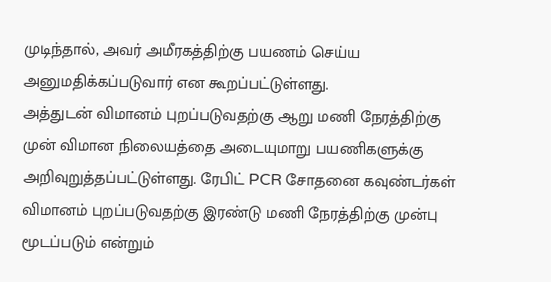முடிந்தால், அவர் அமீரகத்திற்கு பயணம் செய்ய அனுமதிக்கப்படுவார் என கூறப்பட்டுள்ளது.
அத்துடன் விமானம் புறப்படுவதற்கு ஆறு மணி நேரத்திற்கு முன் விமான நிலையத்தை அடையுமாறு பயணிகளுக்கு அறிவுறுத்தப்பட்டுள்ளது. ரேபிட் PCR சோதனை கவுண்டர்கள் விமானம் புறப்படுவதற்கு இரண்டு மணி நேரத்திற்கு முன்பு மூடப்படும் என்றும்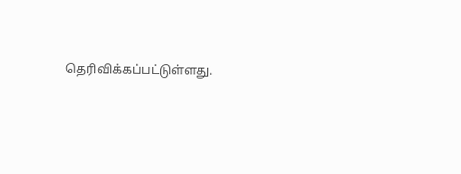தெரிவிக்கப்பட்டுள்ளது.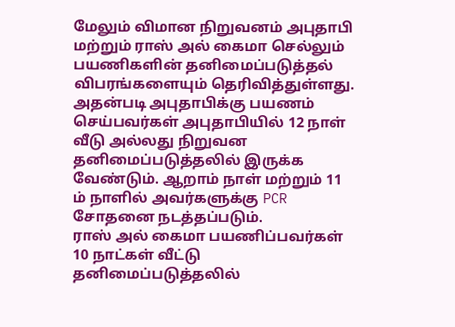மேலும் விமான நிறுவனம் அபுதாபி மற்றும் ராஸ் அல் கைமா செல்லும் பயணிகளின் தனிமைப்படுத்தல் விபரங்களையும் தெரிவித்துள்ளது.
அதன்படி அபுதாபிக்கு பயணம் செய்பவர்கள் அபுதாபியில் 12 நாள் வீடு அல்லது நிறுவன தனிமைப்படுத்தலில் இருக்க வேண்டும். ஆறாம் நாள் மற்றும் 11 ம் நாளில் அவர்களுக்கு PCR சோதனை நடத்தப்படும்.
ராஸ் அல் கைமா பயணிப்பவர்கள் 10 நாட்கள் வீட்டு தனிமைப்படுத்தலில்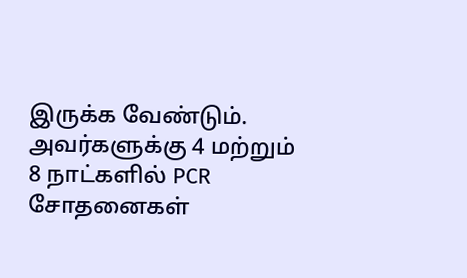இருக்க வேண்டும். அவர்களுக்கு 4 மற்றும் 8 நாட்களில் PCR சோதனைகள்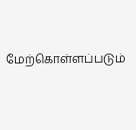மேற்கொள்ளப்படும்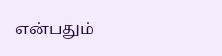என்பதும்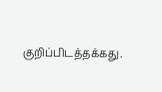குறிப்பிடத்தக்கது.